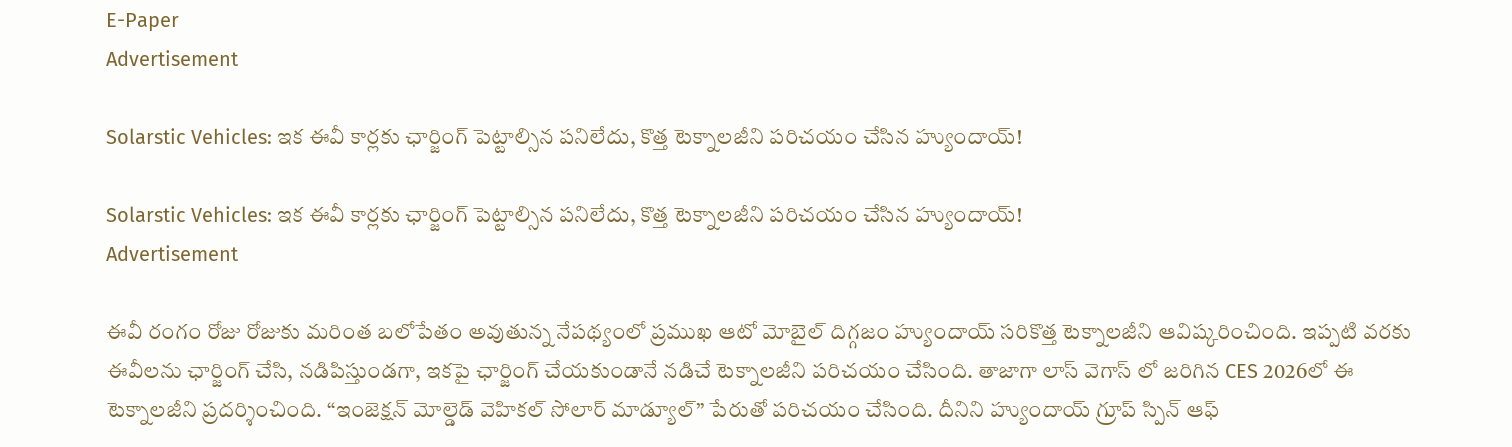E-Paper
Advertisement

Solarstic Vehicles: ఇక ఈవీ కార్లకు ఛార్జింగ్ పెట్టాల్సిన పనిలేదు, కొత్త టెక్నాలజీని పరిచయం చేసిన హ్యుందాయ్!

Solarstic Vehicles: ఇక ఈవీ కార్లకు ఛార్జింగ్ పెట్టాల్సిన పనిలేదు, కొత్త టెక్నాలజీని పరిచయం చేసిన హ్యుందాయ్!
Advertisement

ఈవీ రంగం రోజు రోజుకు మరింత బలోపేతం అవుతున్న నేపథ్యంలో ప్రముఖ ఆటో మోబైల్ దిగ్గజం హ్యుందాయ్ సరికొత్త టెక్నాలజీని ఆవిష్కరించింది. ఇప్పటి వరకు ఈవీలను ఛార్జింగ్ చేసి, నడిపిస్తుండగా, ఇకపై ఛార్జింగ్ చేయకుండానే నడిచే టెక్నాలజీని పరిచయం చేసింది. తాజాగా లాస్ వెగాస్ లో జరిగిన CES 2026లో ఈ టెక్నాలజీని ప్రదర్శించింది. “ఇంజెక్షన్ మోల్డెడ్ వెహికల్ సోలార్ మాడ్యూల్” పేరుతో పరిచయం చేసింది. దీనిని హ్యుందాయ్ గ్రూప్ స్పిన్ ఆఫ్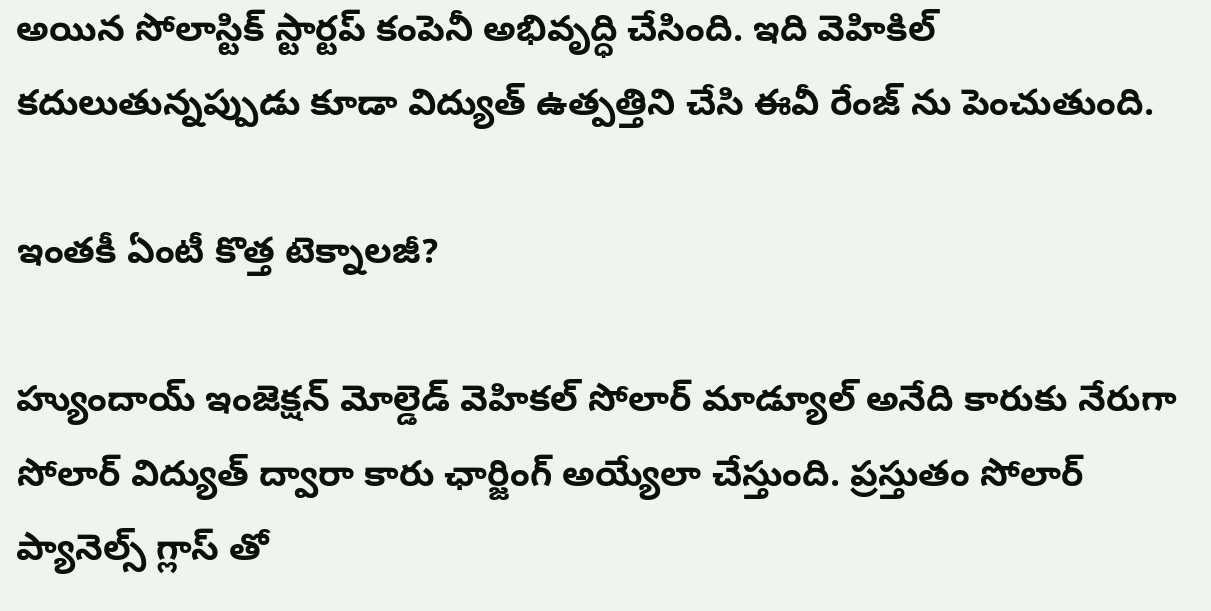అయిన సోలాస్టిక్ స్టార్టప్ కంపెనీ అభివృద్ధి చేసింది. ఇది వెహికిల్ కదులుతున్నప్పుడు కూడా విద్యుత్ ఉత్పత్తిని చేసి ఈవీ రేంజ్ ను పెంచుతుంది.

ఇంతకీ ఏంటీ కొత్త టెక్నాలజీ?

హ్యుందాయ్ ఇంజెక్షన్ మోల్డెడ్ వెహికల్ సోలార్ మాడ్యూల్ అనేది కారుకు నేరుగా సోలార్ విద్యుత్ ద్వారా కారు ఛార్జింగ్ అయ్యేలా చేస్తుంది. ప్రస్తుతం సోలార్ ప్యానెల్స్ గ్లాస్ తో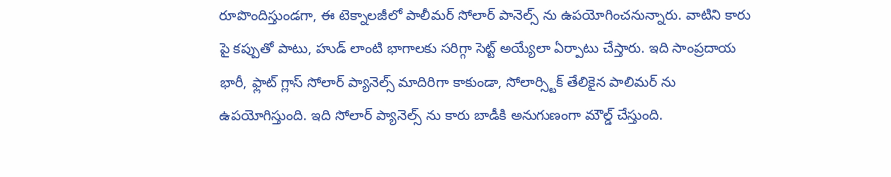రూపొందిస్తుండగా, ఈ టెక్నాలజీలో పాలీమర్ సోలార్ పానెల్స్ ను ఉపయోగించనున్నారు. వాటిని కారు పై కప్పుతో పాటు, హుడ్ లాంటి భాగాలకు సరిగ్గా సెట్ట్ అయ్యేలా ఏర్పాటు చేస్తారు. ఇది సాంప్రదాయ భారీ, ఫ్లాట్ గ్లాస్ సోలార్ ప్యానెల్స్ మాదిరిగా కాకుండా, సోలార్స్టిక్ తేలికైన పాలిమర్ ను ఉపయోగిస్తుంది. ఇది సోలార్ ప్యానెల్స్ ను కారు బాడీకి అనుగుణంగా మౌల్డ్ చేస్తుంది.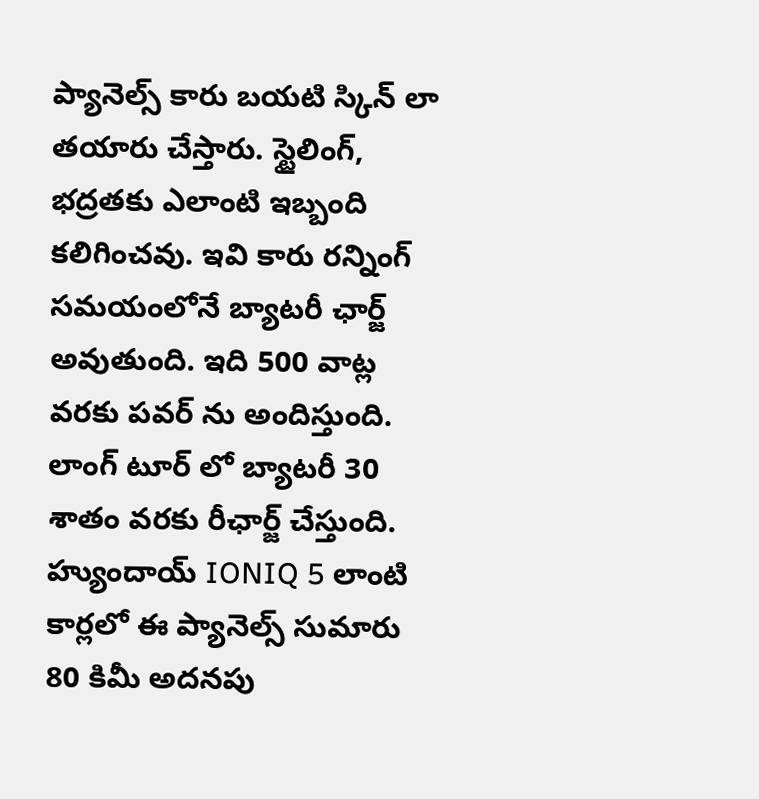ప్యానెల్స్ కారు బయటి స్కిన్ లా తయారు చేస్తారు. స్టైలింగ్, భద్రతకు ఎలాంటి ఇబ్బంది కలిగించవు. ఇవి కారు రన్నింగ్ సమయంలోనే బ్యాటరీ ఛార్జ్ అవుతుంది. ఇది 500 వాట్ల వరకు పవర్ ను అందిస్తుంది. లాంగ్ టూర్ లో బ్యాటరీ 30 శాతం వరకు రీఛార్జ్ చేస్తుంది. హ్యుందాయ్ IONIQ 5 లాంటి కార్లలో ఈ ప్యానెల్స్ సుమారు 80 కిమీ అదనపు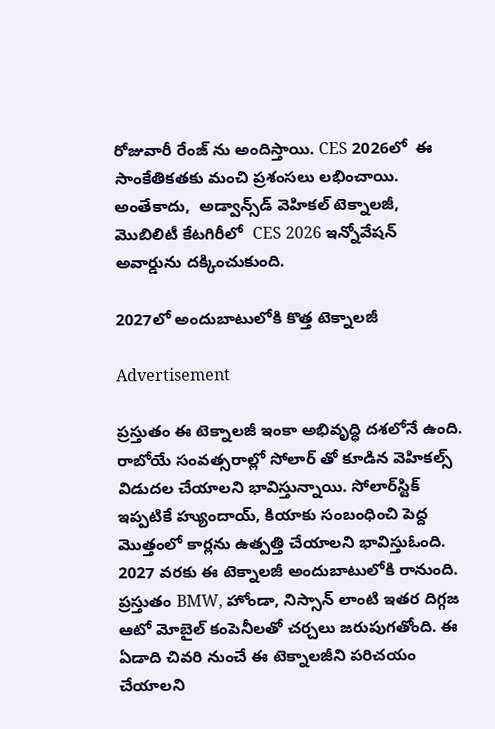రోజువారీ రేంజ్ ను అందిస్తాయి. CES 2026లో  ఈ సాంకేతికతకు మంచి ప్రశంసలు లభించాయి. అంతేకాదు,  అడ్వాన్స్‌డ్ వెహికల్ టెక్నాలజీ, మొబిలిటీ కేటగిరీలో  CES 2026 ఇన్నోవేషన్ అవార్డును దక్కించుకుంది.

2027లో అందుబాటులోకి కొత్త టెక్నాలజీ

Advertisement

ప్రస్తుతం ఈ టెక్నాలజీ ఇంకా అభివృద్ధి దశలోనే ఉంది. రాబోయే సంవత్సరాల్లో సోలార్ తో కూడిన వెహికల్స్ విడుదల చేయాలని భావిస్తున్నాయి. సోలార్‌స్టిక్ ఇప్పటికే హ్యుందాయ్, కియాకు సంబంధించి పెద్ద మొత్తంలో కార్లను ఉత్పత్తి చేయాలని భావిస్తుఓంది. 2027 వరకు ఈ టెక్నాలజీ అందుబాటులోకి రానుంది. ప్రస్తుతం BMW, హోండా, నిస్సాన్ లాంటి ఇతర దిగ్గజ ఆటో మోబైల్ కంపెనీలతో చర్చలు జరుపుగతోంది. ఈ ఏడాది చివరి నుంచే ఈ టెక్నాలజీని పరిచయం చేయాలని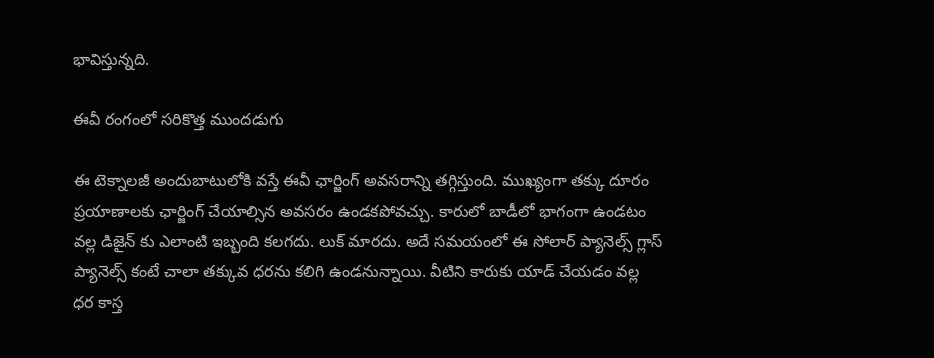భావిస్తున్నది.

ఈవీ రంగంలో సరికొత్త ముందడుగు

ఈ టెక్నాలజీ అందుబాటులోకి వస్తే ఈవీ ఛార్జింగ్ అవసరాన్ని తగ్గిస్తుంది. ముఖ్యంగా తక్కు దూరం ప్రయాణాలకు ఛార్జింగ్ చేయాల్సిన అవసరం ఉండకపోవచ్చు. కారులో బాడీలో భాగంగా ఉండటం వల్ల డిజైన్ కు ఎలాంటి ఇబ్బంది కలగదు. లుక్ మారదు. అదే సమయంలో ఈ సోలార్ ప్యానెల్స్ గ్లాస్ ప్యానెల్స్ కంటే చాలా తక్కువ ధరను కలిగి ఉండనున్నాయి. వీటిని కారుకు యాడ్ చేయడం వల్ల ధర కాస్త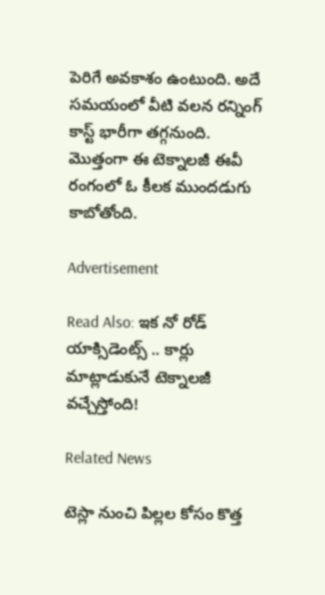పెరిగే అవకాశం ఉంటుంది. అదే సమయంలో వీటి వలన రన్నింగ్ కాస్ట్ భారీగా తగ్గనుంది. మొత్తంగా ఈ టెక్నాలజీ ఈవీ రంగంలో ఓ కీలక ముందడుగు కాబోతోంది.

Advertisement

Read Also: ఇక నో రోడ్ యాక్సిడెంట్స్ .. కార్లు మాట్లాడుకునే టెక్నాలజీ వచ్చేస్తోంది!

Related News

టెస్లా నుంచి పిల్లల కోసం కొత్త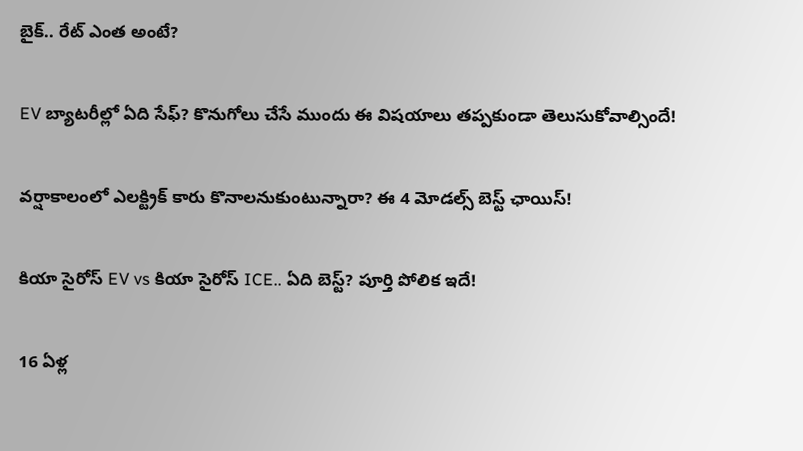బైక్.. రేట్ ఎంత అంటే?

EV బ్యాటరీల్లో ఏది సేఫ్? కొనుగోలు చేసే ముందు ఈ విషయాలు తప్పకుండా తెలుసుకోవాల్సిందే!

వర్షాకాలంలో ఎలక్ట్రిక్ కారు కొనాలనుకుంటున్నారా? ఈ 4 మోడల్స్ బెస్ట్ ఛాయిస్!

కియా సైరోస్ EV vs కియా సైరోస్ ICE.. ఏది బెస్ట్? పూర్తి పోలిక ఇదే!

16 ఏళ్ల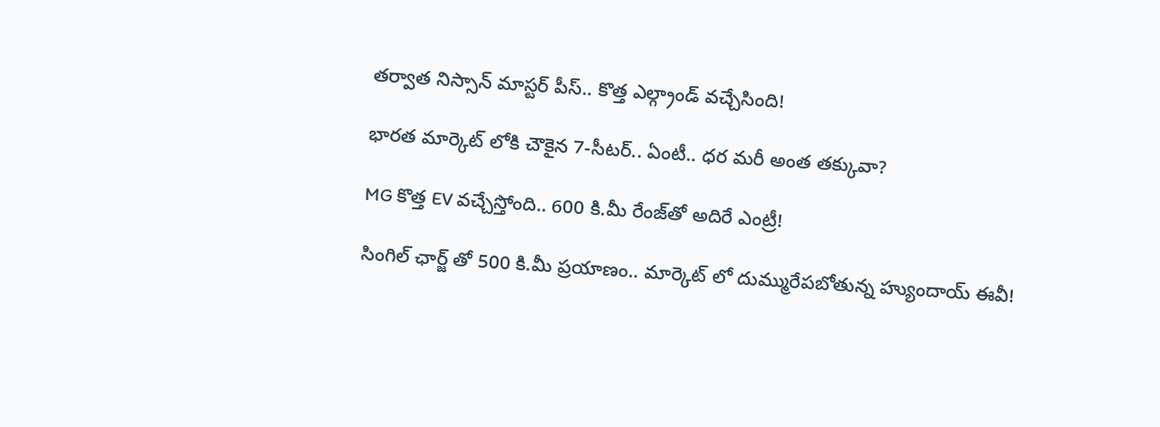తర్వాత నిస్సాన్ మాస్టర్‌ పీస్.. కొత్త ఎల్గ్రాండ్ వచ్చేసింది!

భారత మార్కెట్ లోకి చౌకైన 7-సీటర్‌.. ఏంటీ.. ధర మరీ అంత తక్కువా?

MG కొత్త EV వచ్చేస్తోంది.. 600 కి.మీ రేంజ్‌తో అదిరే ఎంట్రీ!

సింగిల్ ఛార్జ్ తో 500 కి.మీ ప్రయాణం.. మార్కెట్ లో దుమ్మురేపబోతున్న హ్యుందాయ్ ఈవీ!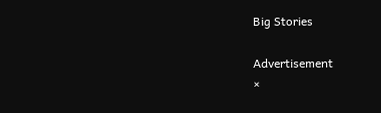Big Stories

Advertisement
×